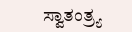ಸ್ವಾತಂತ್ರ್ಯ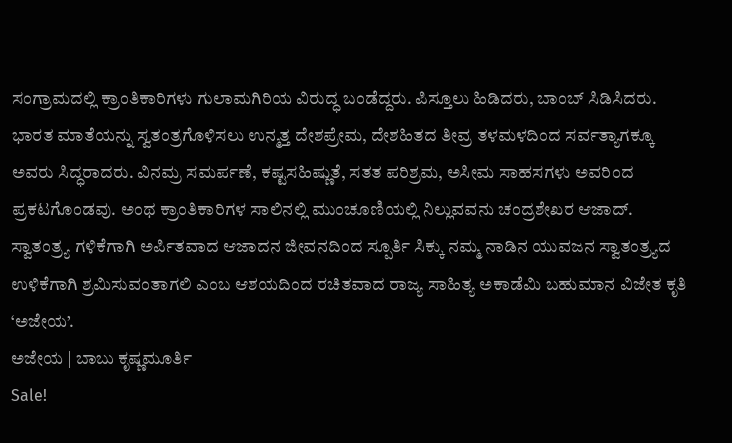ಸಂಗ್ರಾಮದಲ್ಲಿ ಕ್ರಾಂತಿಕಾರಿಗಳು ಗುಲಾಮಗಿರಿಯ ವಿರುದ್ಧ ಬಂಡೆದ್ದರು. ಪಿಸ್ತೂಲು ಹಿಡಿದರು, ಬಾಂಬ್ ಸಿಡಿಸಿದರು. ಭಾರತ ಮಾತೆಯನ್ನು ಸ್ವತಂತ್ರಗೊಳಿಸಲು ಉನ್ಮತ್ತ ದೇಶಪ್ರೇಮ, ದೇಶಹಿತದ ತೀವ್ರ ತಳಮಳದಿಂದ ಸರ್ವತ್ಯಾಗಕ್ಕೂ ಅವರು ಸಿದ್ಧರಾದರು. ವಿನಮ್ರ ಸಮರ್ಪಣೆ, ಕಷ್ಟಸಹಿಷ್ಣುತೆ, ಸತತ ಪರಿಶ್ರಮ, ಅಸೀಮ ಸಾಹಸಗಳು ಅವರಿಂದ ಪ್ರಕಟಗೊಂಡವು. ಅಂಥ ಕ್ರಾಂತಿಕಾರಿಗಳ ಸಾಲಿನಲ್ಲಿ ಮುಂಚೂಣಿಯಲ್ಲಿ ನಿಲ್ಲುವವನು ಚಂದ್ರಶೇಖರ ಆಜಾದ್. ಸ್ವಾತಂತ್ರ್ಯ ಗಳಿಕೆಗಾಗಿ ಅರ್ಪಿತವಾದ ಆಜಾದನ ಜೀವನದಿಂದ ಸ್ಪೂರ್ತಿ ಸಿಕ್ಕು ನಮ್ಮ ನಾಡಿನ ಯುವಜನ ಸ್ವಾತಂತ್ರ್ಯದ ಉಳಿಕೆಗಾಗಿ ಶ್ರಮಿಸುವಂತಾಗಲಿ ಎಂಬ ಆಶಯದಿಂದ ರಚಿತವಾದ ರಾಜ್ಯ ಸಾಹಿತ್ಯ ಅಕಾಡೆಮಿ ಬಹುಮಾನ ವಿಜೇತ ಕೃತಿ ‘ಅಜೇಯ’.
ಅಜೇಯ | ಬಾಬು ಕೃಷ್ಣಮೂರ್ತಿ
Sale!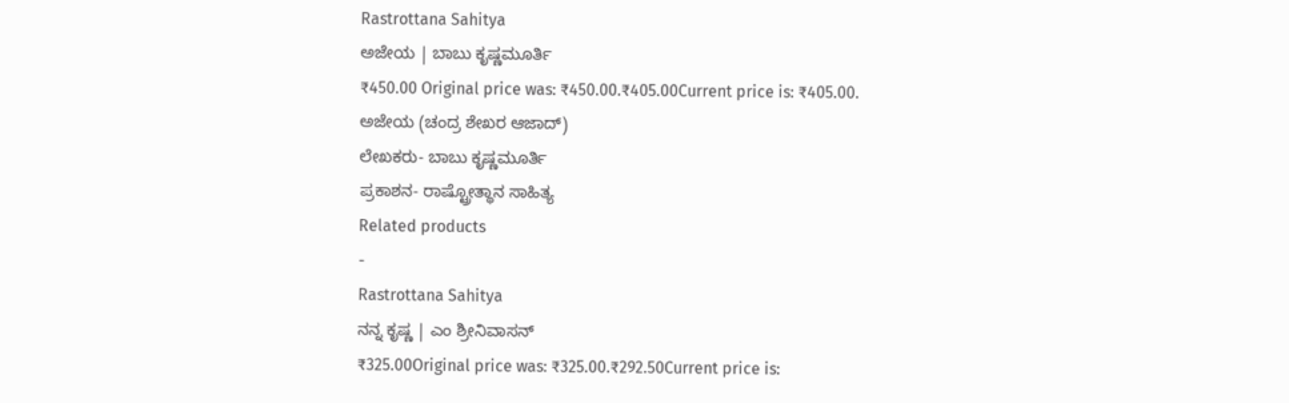Rastrottana Sahitya
ಅಜೇಯ | ಬಾಬು ಕೃಷ್ಣಮೂರ್ತಿ
₹450.00 Original price was: ₹450.00.₹405.00Current price is: ₹405.00.
ಅಜೇಯ (ಚಂದ್ರ ಶೇಖರ ಆಜಾದ್)
ಲೇಖಕರು- ಬಾಬು ಕೃಷ್ಣಮೂರ್ತಿ
ಪ್ರಕಾಶನ- ರಾಷ್ಟ್ರೋತ್ಥಾನ ಸಾಹಿತ್ಯ
Related products
-
Rastrottana Sahitya
ನನ್ನ ಕೃಷ್ಣ | ಎಂ ಶ್ರೀನಿವಾಸನ್
₹325.00Original price was: ₹325.00.₹292.50Current price is: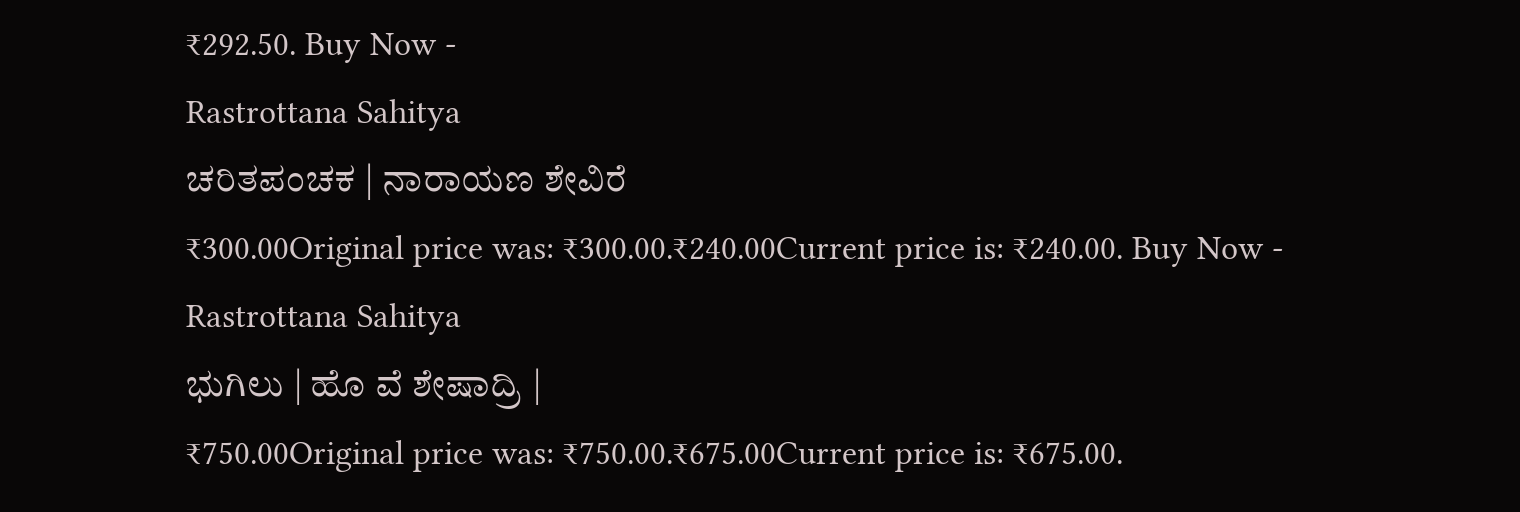₹292.50. Buy Now -
Rastrottana Sahitya
ಚರಿತಪಂಚಕ | ನಾರಾಯಣ ಶೇವಿರೆ
₹300.00Original price was: ₹300.00.₹240.00Current price is: ₹240.00. Buy Now -
Rastrottana Sahitya
ಭುಗಿಲು | ಹೊ ವೆ ಶೇಷಾದ್ರಿ |
₹750.00Original price was: ₹750.00.₹675.00Current price is: ₹675.00.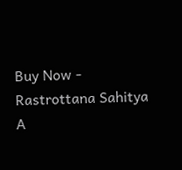Buy Now -
Rastrottana Sahitya
A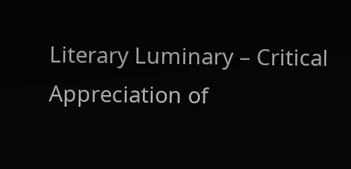Literary Luminary – Critical Appreciation of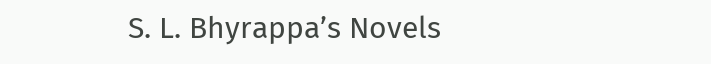S. L. Bhyrappa’s Novels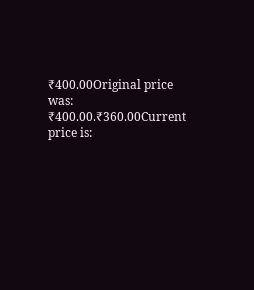₹400.00Original price was: ₹400.00.₹360.00Current price is: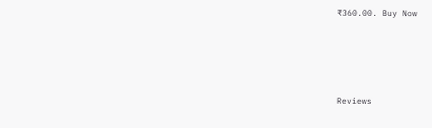₹360.00. Buy Now





Reviews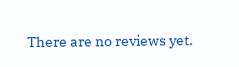There are no reviews yet.